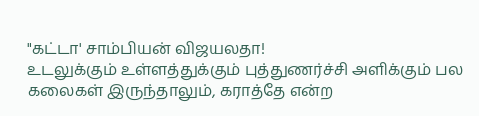"கட்டா' சாம்பியன் விஜயலதா!
உடலுக்கும் உள்ளத்துக்கும் புத்துணர்ச்சி அளிக்கும் பல கலைகள் இருந்தாலும், கராத்தே என்ற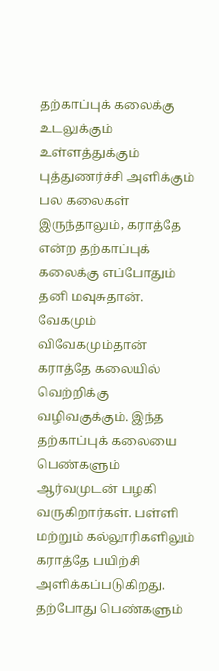தற்காப்புக் கலைக்கு
உடலுக்கும் உள்ளத்துக்கும் புத்துணர்ச்சி அளிக்கும் பல கலைகள் இருந்தாலும், கராத்தே என்ற தற்காப்புக் கலைக்கு எப்போதும் தனி மவுசுதான். வேகமும் விவேகமும்தான் கராத்தே கலையில் வெற்றிக்கு வழிவகுக்கும். இந்த தற்காப்புக் கலையை பெண்களும் ஆர்வமுடன் பழகி வருகிறார்கள். பள்ளி மற்றும் கல்லூரிகளிலும் கராத்தே பயிற்சி அளிக்கப்படுகிறது. தற்போது பெண்களும்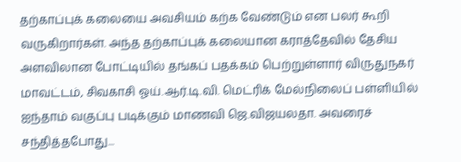தற்காப்புக் கலையை அவசியம் கற்க வேண்டும் என பலர் கூறி வருகிறார்கள். அந்த தற்காப்புக் கலையான கராத்தேவில் தேசிய அளவிலான போட்டியில் தங்கப் பதக்கம் பெற்றுள்ளார் விருதுநகர் மாவட்டம், சிவகாசி ஓய்.ஆர்.டி.வி. மெட்ரிக் மேல்நிலைப் பள்ளியில் ஐந்தாம் வகுப்பு படிக்கும் மாணவி ஜெ.விஜயலதா. அவரைச் சந்தித்தபோது...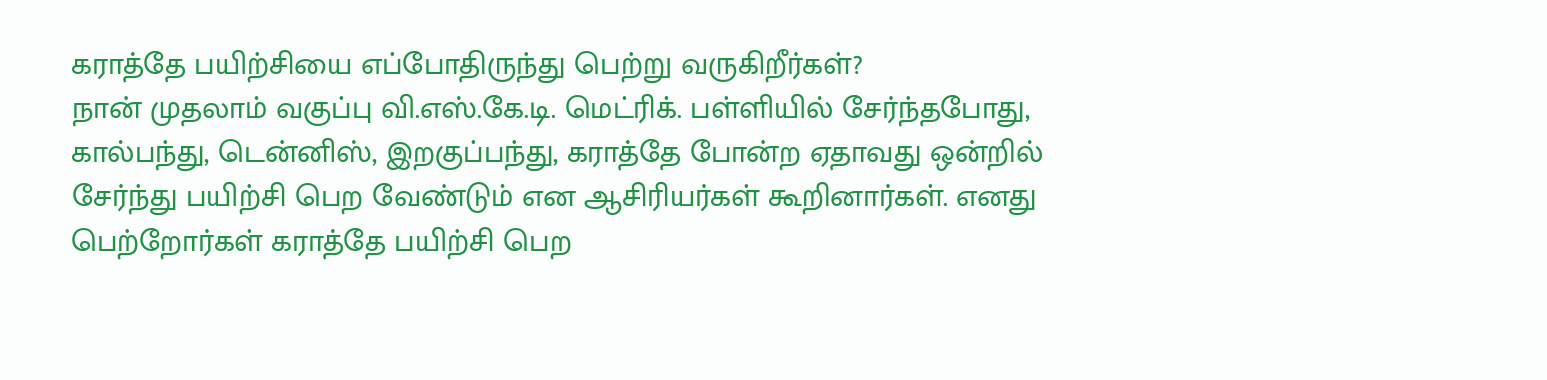கராத்தே பயிற்சியை எப்போதிருந்து பெற்று வருகிறீர்கள்?
நான் முதலாம் வகுப்பு வி.எஸ்.கே.டி. மெட்ரிக். பள்ளியில் சேர்ந்தபோது, கால்பந்து, டென்னிஸ், இறகுப்பந்து, கராத்தே போன்ற ஏதாவது ஒன்றில் சேர்ந்து பயிற்சி பெற வேண்டும் என ஆசிரியர்கள் கூறினார்கள். எனது பெற்றோர்கள் கராத்தே பயிற்சி பெற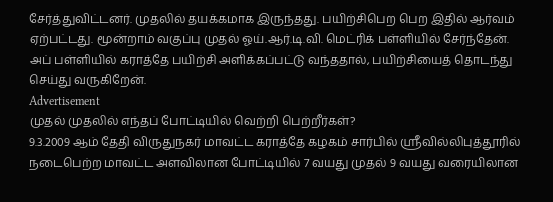சேர்த்துவிட்டனர். முதலில் தயக்கமாக இருந்தது. பயிற்சிபெற பெற இதில் ஆர்வம் ஏற்பட்டது. மூன்றாம் வகுப்பு முதல் ஓய்.ஆர்.டி.வி. மெட்ரிக் பள்ளியில் சேர்ந்தேன். அப் பள்ளியில் கராத்தே பயிற்சி அளிக்கப்பட்டு வந்ததால், பயிற்சியைத் தொடந்து செய்து வருகிறேன்.
Advertisement
முதல் முதலில் எந்தப் போட்டியில் வெற்றி பெற்றீர்கள்?
9.3.2009 ஆம் தேதி விருதுநகர் மாவட்ட கராத்தே கழகம் சார்பில் ஸ்ரீவில்லிபுத்தூரில் நடைபெற்ற மாவட்ட அளவிலான போட்டியில் 7 வயது முதல் 9 வயது வரையிலான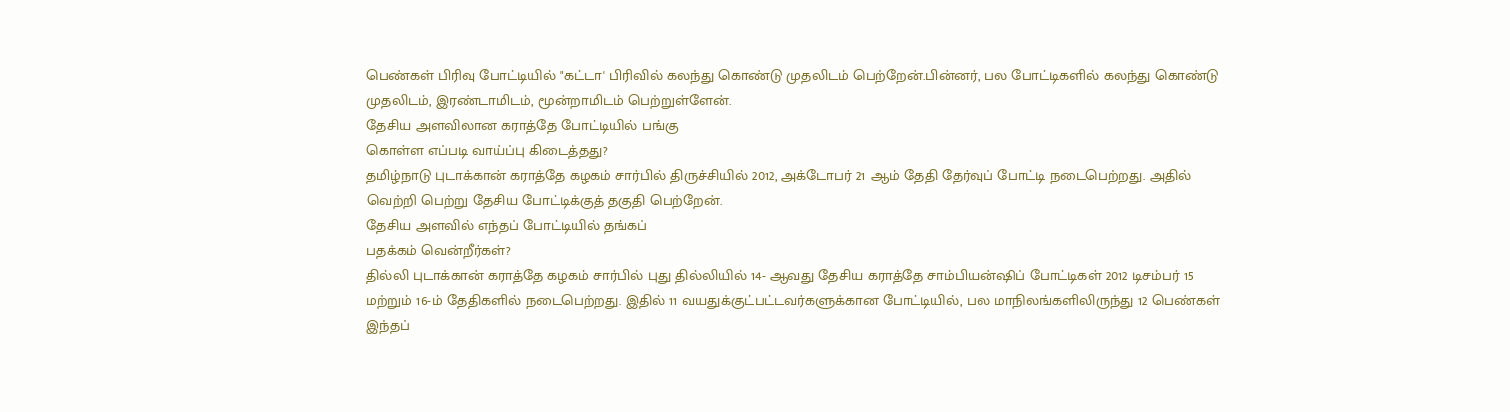பெண்கள் பிரிவு போட்டியில் "கட்டா' பிரிவில் கலந்து கொண்டு முதலிடம் பெற்றேன்.பின்னர், பல போட்டிகளில் கலந்து கொண்டு முதலிடம், இரண்டாமிடம், மூன்றாமிடம் பெற்றுள்ளேன்.
தேசிய அளவிலான கராத்தே போட்டியில் பங்கு
கொள்ள எப்படி வாய்ப்பு கிடைத்தது?
தமிழ்நாடு புடாக்கான் கராத்தே கழகம் சார்பில் திருச்சியில் 2012, அக்டோபர் 21 ஆம் தேதி தேர்வுப் போட்டி நடைபெற்றது. அதில் வெற்றி பெற்று தேசிய போட்டிக்குத் தகுதி பெற்றேன்.
தேசிய அளவில் எந்தப் போட்டியில் தங்கப்
பதக்கம் வென்றீர்கள்?
தில்லி புடாக்கான் கராத்தே கழகம் சார்பில் புது தில்லியில் 14- ஆவது தேசிய கராத்தே சாம்பியன்ஷிப் போட்டிகள் 2012 டிசம்பர் 15 மற்றும் 16-ம் தேதிகளில் நடைபெற்றது. இதில் 11 வயதுக்குட்பட்டவர்களுக்கான போட்டியில், பல மாநிலங்களிலிருந்து 12 பெண்கள் இந்தப்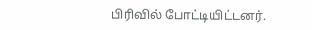பிரிவில் போட்டியிட்டனர்.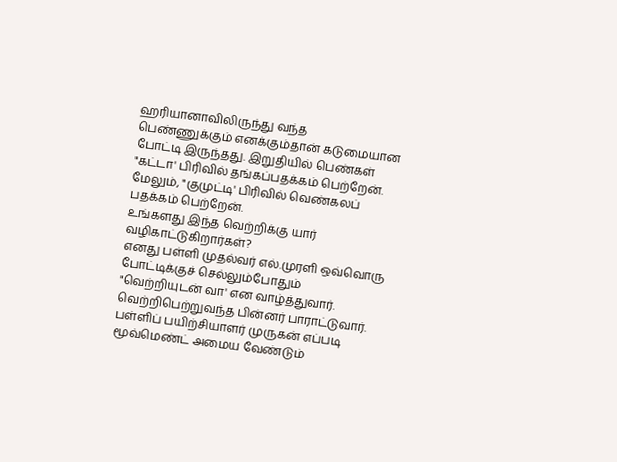ஹரியானாவிலிருந்து வந்த பெண்ணுக்கும் எனக்கும்தான் கடுமையான போட்டி இருந்தது. இறுதியில் பெண்கள் "கட்டா' பிரிவில் தங்கப்பதக்கம் பெற்றேன். மேலும், "குமுட்டி' பிரிவில் வெண்கலப் பதக்கம் பெற்றேன்.
உங்களது இந்த வெற்றிக்கு யார் வழிகாட்டுகிறார்கள்?
எனது பள்ளி முதல்வர் எல்.முரளி ஒவ்வொரு போட்டிக்குச் செல்லும்போதும் "வெற்றியுடன் வா' என வாழ்த்துவார். வெற்றிபெற்றுவந்த பின்னர் பாராட்டுவார். பள்ளிப் பயிற்சியாளர் முருகன் எப்படி மூவ்மெண்ட் அமைய வேண்டும்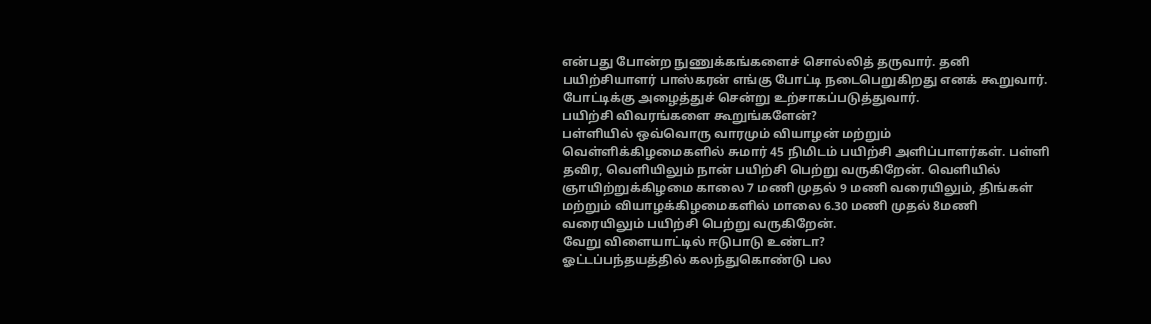என்பது போன்ற நுணுக்கங்களைச் சொல்லித் தருவார். தனி பயிற்சியாளர் பாஸ்கரன் எங்கு போட்டி நடைபெறுகிறது எனக் கூறுவார். போட்டிக்கு அழைத்துச் சென்று உற்சாகப்படுத்துவார்.
பயிற்சி விவரங்களை கூறுங்களேன்?
பள்ளியில் ஒவ்வொரு வாரமும் வியாழன் மற்றும் வெள்ளிக்கிழமைகளில் சுமார் 45 நிமிடம் பயிற்சி அளிப்பாளர்கள். பள்ளி தவிர, வெளியிலும் நான் பயிற்சி பெற்று வருகிறேன். வெளியில் ஞாயிற்றுக்கிழமை காலை 7 மணி முதல் 9 மணி வரையிலும், திங்கள் மற்றும் வியாழக்கிழமைகளில் மாலை 6.30 மணி முதல் 8மணி வரையிலும் பயிற்சி பெற்று வருகிறேன்.
வேறு விளையாட்டில் ஈடுபாடு உண்டா?
ஓட்டப்பந்தயத்தில் கலந்துகொண்டு பல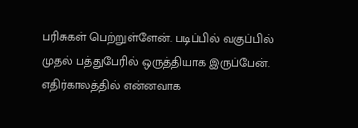பரிசுகள் பெற்றுள்ளேன். படிப்பில் வகுப்பில் முதல் பத்துபேரில் ஒருத்தியாக இருப்பேன்.
எதிர்காலத்தில் என்னவாக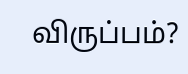விருப்பம்?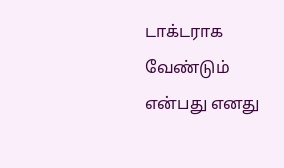டாக்டராக வேண்டும் என்பது எனது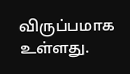விருப்பமாக உள்ளது.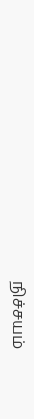நிச்சயம்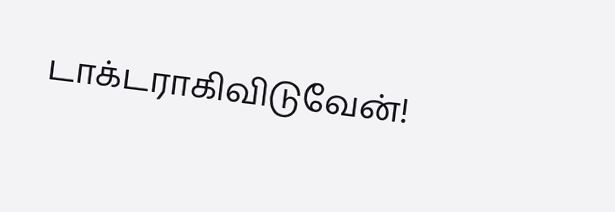டாக்டராகிவிடுவேன்!